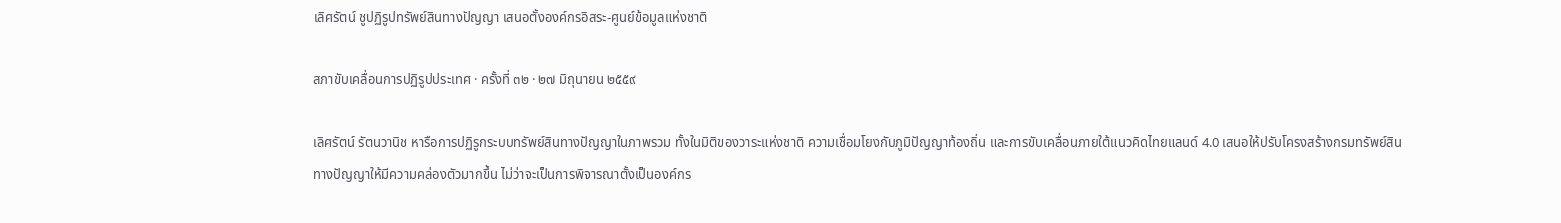เลิศรัตน์ ชูปฏิรูปทรัพย์สินทางปัญญา เสนอตั้งองค์กรอิสระ-ศูนย์ข้อมูลแห่งชาติ

สภาขับเคลื่อนการปฏิรูปประเทศ · ครั้งที่ ๓๒ · ๒๗ มิถุนายน ๒๕๕๙

เลิศรัตน์ รัตนวานิช หารือการปฏิรูกระบบทรัพย์สินทางปัญญาในภาพรวม ทั้งในมิติของวาระแห่งชาติ ความเชื่อมโยงกับภูมิปัญญาท้องถิ่น และการขับเคลื่อนภายใต้แนวคิดไทยแลนด์ 4.0 เสนอให้ปรับโครงสร้างกรมทรัพย์สินทางปัญญาให้มีความคล่องตัวมากขึ้น ไม่ว่าจะเป็นการพิจารณาตั้งเป็นองค์กร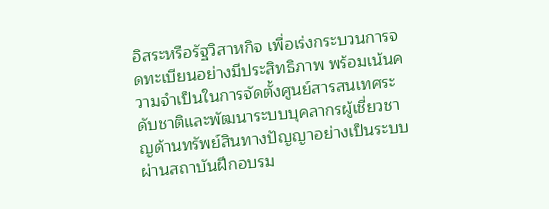อิสระหรือรัฐวิสาหกิจ เพื่อเร่งกระบวนการจดทะเบียนอย่างมีประสิทธิภาพ พร้อมเน้นความจำเป็นในการจัดตั้งศูนย์สารสนเทศระดับชาติและพัฒนาระบบบุคลากรผู้เชี่ยวชาญด้านทรัพย์สินทางปัญญาอย่างเป็นระบบผ่านสถาบันฝึกอบรม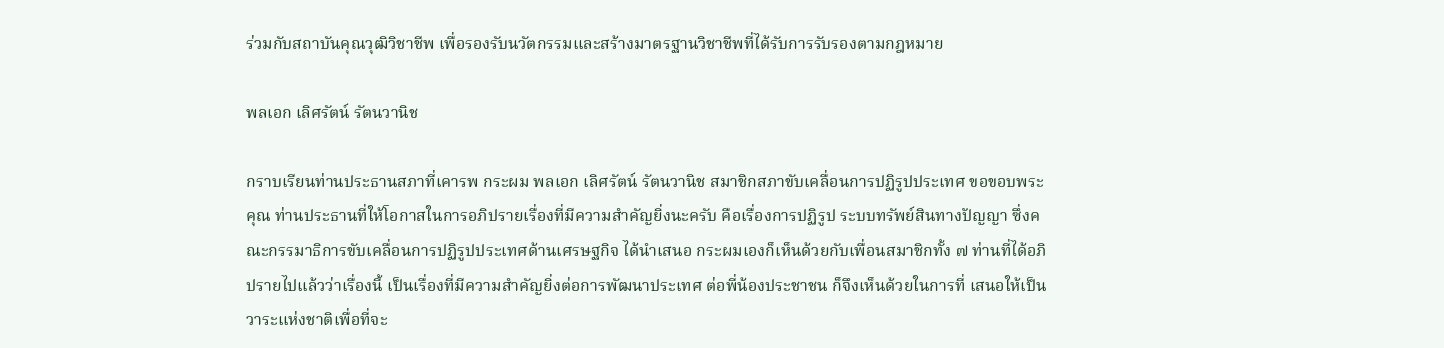ร่วมกับสถาบันคุณวุฒิวิชาชีพ เพื่อรองรับนวัตกรรมและสร้างมาตรฐานวิชาชีพที่ได้รับการรับรองตามกฎหมาย

พลเอก เลิศรัตน์ รัตนวานิช

กราบเรียนท่านประธานสภาที่เคารพ กระผม พลเอก เลิศรัตน์ รัตนวานิช สมาชิกสภาขับเคลื่อนการปฏิรูปประเทศ ขอขอบพระคุณ ท่านประธานที่ให้โอกาสในการอภิปรายเรื่องที่มีความสําคัญยิ่งนะครับ คือเรื่องการปฏิรูป ระบบทรัพย์สินทางปัญญา ซึ่งคณะกรรมาธิการขับเคลื่อนการปฏิรูปประเทศด้านเศรษฐกิจ ได้นําเสนอ กระผมเองก็เห็นด้วยกับเพื่อนสมาชิกทั้ง ๗ ท่านที่ได้อภิปรายไปแล้วว่าเรื่องนี้ เป็นเรื่องที่มีความสําคัญยิ่งต่อการพัฒนาประเทศ ต่อพี่น้องประชาชน ก็จึงเห็นด้วยในการที่ เสนอให้เป็นวาระแห่งชาติเพื่อที่จะ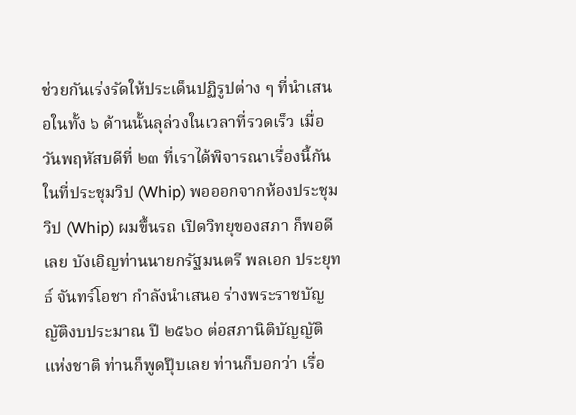ช่วยกันเร่งรัดให้ประเด็นปฏิรูปต่าง ๆ ที่นําเสนอในทั้ง ๖ ด้านนั้นลุล่วงในเวลาที่รวดเร็ว เมื่อวันพฤหัสบดีที่ ๒๓ ที่เราได้พิจารณาเรื่องนี้กัน ในที่ประชุมวิป (Whip) พอออกจากห้องประชุมวิป (Whip) ผมขึ้นรถ เปิดวิทยุของสภา ก็พอดีเลย บังเอิญท่านนายกรัฐมนตรี พลเอก ประยุทธ์ จันทร์โอชา กําลังนําเสนอ ร่างพระราชบัญญัติงบประมาณ ปี ๒๕๖๐ ต่อสภานิติบัญญัติแห่งชาติ ท่านก็พูดปุ๊บเลย ท่านก็บอกว่า เรื่อ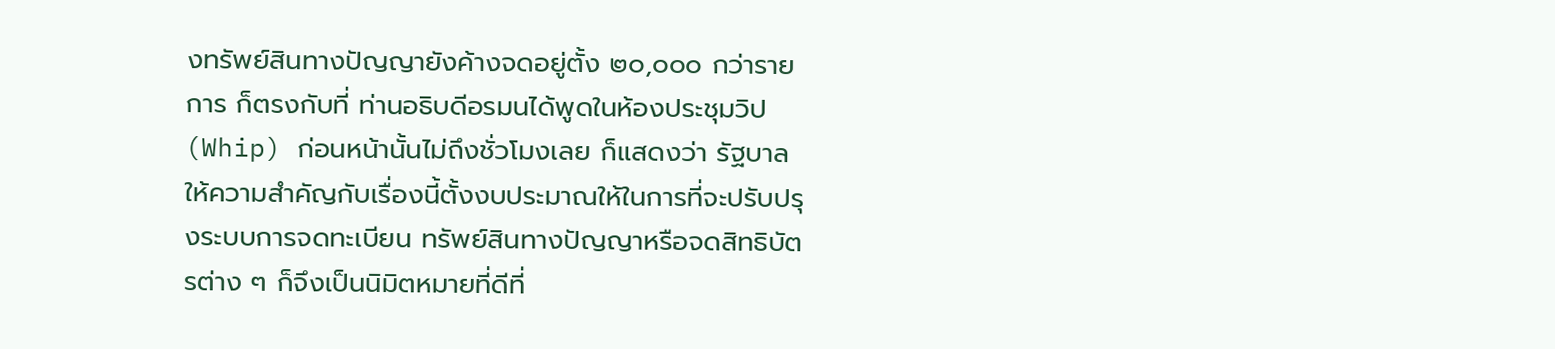งทรัพย์สินทางปัญญายังค้างจดอยู่ตั้ง ๒๐,๐๐๐ กว่ารายการ ก็ตรงกับที่ ท่านอธิบดีอรมนได้พูดในห้องประชุมวิป (Whip) ก่อนหน้านั้นไม่ถึงชั่วโมงเลย ก็แสดงว่า รัฐบาลให้ความสําคัญกับเรื่องนี้ตั้งงบประมาณให้ในการที่จะปรับปรุงระบบการจดทะเบียน ทรัพย์สินทางปัญญาหรือจดสิทธิบัตรต่าง ๆ ก็จึงเป็นนิมิตหมายที่ดีที่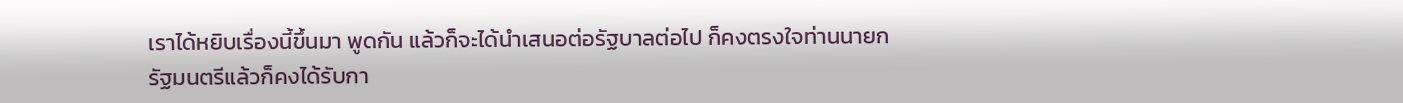เราได้หยิบเรื่องนี้ขึ้นมา พูดกัน แล้วก็จะได้นําเสนอต่อรัฐบาลต่อไป ก็คงตรงใจท่านนายกรัฐมนตรีแล้วก็คงได้รับกา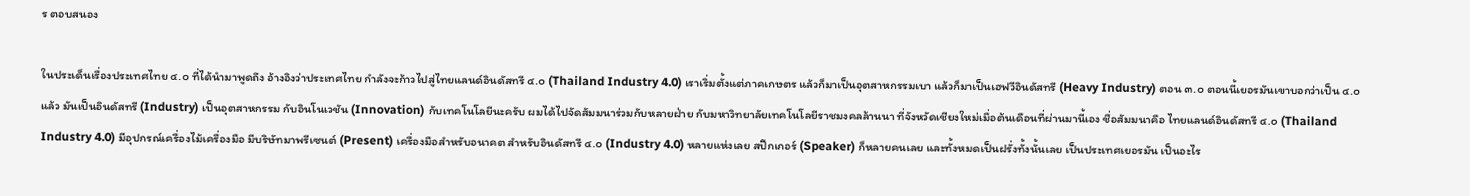ร ตอบสนอง

ในประเด็นเรื่องประเทศไทย ๔.๐ ที่ได้นํามาพูดถึง อ้างอิงว่าประเทศไทย กําลังจะก้าวไปสู่ไทยแลนด์อินดัสทรี ๔.๐ (Thailand Industry 4.0) เราเริ่มตั้งแต่ภาคเกษตร แล้วก็มาเป็นอุตสาหกรรมเบา แล้วก็มาเป็นเฮฟวีอินดัสทรี (Heavy Industry) ตอน ๓.๐ ตอนนี้เยอรมันเขาบอกว่าเป็น ๔.๐ แล้ว มันเป็นอินดัสทรี (Industry) เป็นอุตสาหกรรม กับอินโนเวชัน (Innovation) กับเทคโนโลยีนะครับ ผมได้ไปจัดสัมมนาร่วมกับหลายฝ่าย กับมหาวิทยาลัยเทคโนโลยีราชมงคลล้านนา ที่จังหวัดเชียงใหม่เมื่อต้นเดือนที่ผ่านมานี้เอง ชื่อสัมมนาคือ ไทยแลนด์อินดัสทรี ๔.๐ (Thailand Industry 4.0) มีอุปกรณ์เครื่องไม้เครื่องมือ มีบริษัทมาพรีเซนต์ (Present) เครื่องมือสําหรับอนาคต สําหรับอินดัสทรี ๔.๐ (Industry 4.0) หลายแห่งเลย สปีกเกอร์ (Speaker) ก็หลายคนเลย และทั้งหมดเป็นฝรั่งทั้งนั้นเลย เป็นประเทศเยอรมัน เป็นอะไร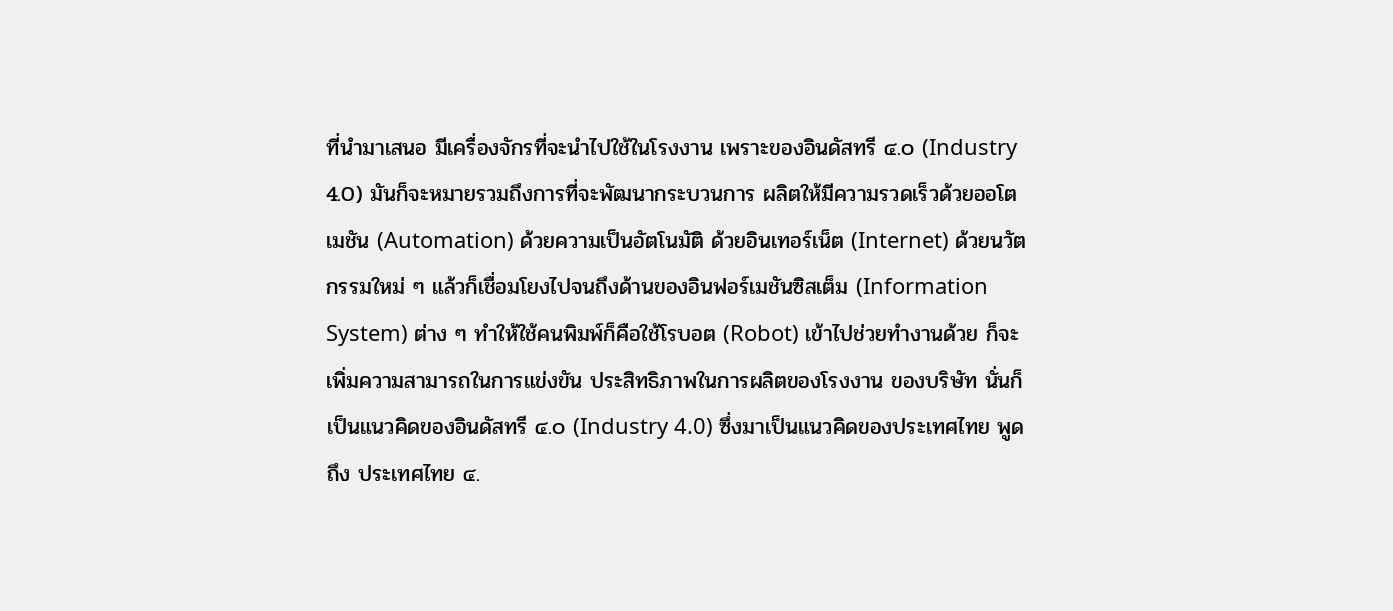ที่นํามาเสนอ มีเครื่องจักรที่จะนําไปใช้ในโรงงาน เพราะของอินดัสทรี ๔.๐ (Industry 4.0) มันก็จะหมายรวมถึงการที่จะพัฒนากระบวนการ ผลิตให้มีความรวดเร็วด้วยออโตเมชัน (Automation) ด้วยความเป็นอัตโนมัติ ด้วยอินเทอร์เน็ต (Internet) ด้วยนวัตกรรมใหม่ ๆ แล้วก็เชื่อมโยงไปจนถึงด้านของอินฟอร์เมชันซิสเต็ม (Information System) ต่าง ๆ ทําให้ใช้คนพิมพ์ก็คือใช้โรบอต (Robot) เข้าไปช่วยทํางานด้วย ก็จะเพิ่มความสามารถในการแข่งขัน ประสิทธิภาพในการผลิตของโรงงาน ของบริษัท นั่นก็เป็นแนวคิดของอินดัสทรี ๔.๐ (Industry 4.0) ซึ่งมาเป็นแนวคิดของประเทศไทย พูดถึง ประเทศไทย ๔.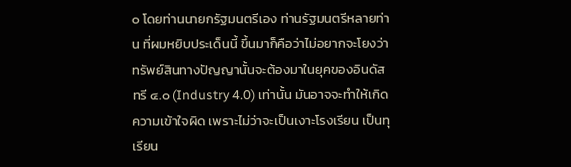๐ โดยท่านนายกรัฐมนตรีเอง ท่านรัฐมนตรีหลายท่าน ที่ผมหยิบประเด็นนี้ ขึ้นมาก็คือว่าไม่อยากจะโยงว่าทรัพย์สินทางปัญญานั้นจะต้องมาในยุคของอินดัสทรี ๔.๐ (Industry 4.0) เท่านั้น มันอาจจะทําให้เกิดความเข้าใจผิด เพราะไม่ว่าจะเป็นเงาะโรงเรียน เป็นทุเรียน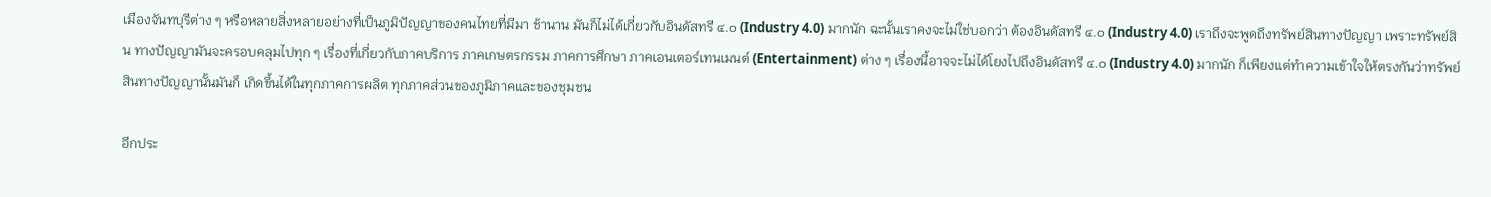เมืองจันทบุรีต่าง ๆ หรือหลายสิ่งหลายอย่างที่เป็นภูมิปัญญาของคนไทยที่มีมา ช้านาน มันก็ไม่ได้เกี่ยวกับอินดัสทรี ๔.๐ (Industry 4.0) มากนัก ฉะนั้นเราคงจะไม่ใช่บอกว่า ต้องอินดัสทรี ๔.๐ (Industry 4.0) เราถึงจะพูดถึงทรัพย์สินทางปัญญา เพราะทรัพย์สิน ทางปัญญามันจะครอบคลุมไปทุก ๆ เรื่องที่เกี่ยวกับภาคบริการ ภาคเกษตรกรรม ภาคการศึกษา ภาคเอนเตอร์เทนเมนต์ (Entertainment) ต่าง ๆ เรื่องนี้อาจจะไม่ได้โยงไปถึงอินดัสทรี ๔.๐ (Industry 4.0) มากนัก ก็เพียงแต่ทําความเข้าใจให้ตรงกันว่าทรัพย์สินทางปัญญานั้นมันก็ เกิดขึ้นได้ในทุกภาคการผลิต ทุกภาคส่วนของภูมิภาคและของชุมชน

อีกประ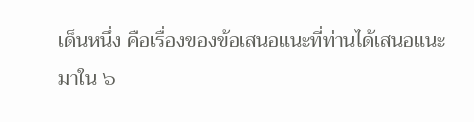เด็นหนึ่ง คือเรื่องของข้อเสนอแนะที่ท่านได้เสนอแนะมาใน ๖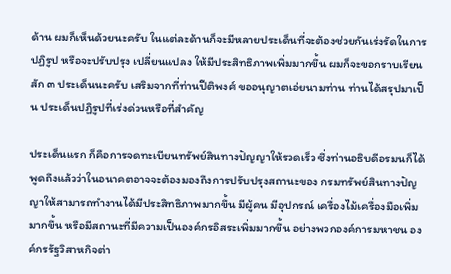ด้าน ผมก็เห็นด้วยนะครับ ในแต่ละด้านก็จะมีหลายประเด็นที่จะต้องช่วยกันเร่งรัดในการปฏิรูป หรือจะปรับปรุง เปลี่ยนแปลง ให้มีประสิทธิภาพเพิ่มมากขึ้น ผมก็จะขอกราบเรียน สัก ๓ ประเด็นนะครับ เสริมจากที่ท่านปีติพงศ์ ขออนุญาตเอ่ยนามท่าน ท่านได้สรุปมาเป็น ประเด็นปฏิรูปที่เร่งด่วนหรือที่สําคัญ

ประเด็นแรก ก็คือการจดทะเบียนทรัพย์สินทางปัญญาให้รวดเร็ว ซึ่งท่านอธิบดีอรมนก็ได้พูดถึงแล้วว่าในอนาคตอาจจะต้องมองถึงการปรับปรุงสถานะของ กรมทรัพย์สินทางปัญญาให้สามารถทํางานได้มีประสิทธิภาพมากขึ้น มีผู้คน มีอุปกรณ์ เครื่องไม้เครื่องมือเพิ่มมากขึ้น หรือมีสถานะที่มีความเป็นองค์กรอิสระเพิ่มมากขึ้น อย่างพวกองค์การมหาชน องค์กรรัฐวิสาหกิจต่า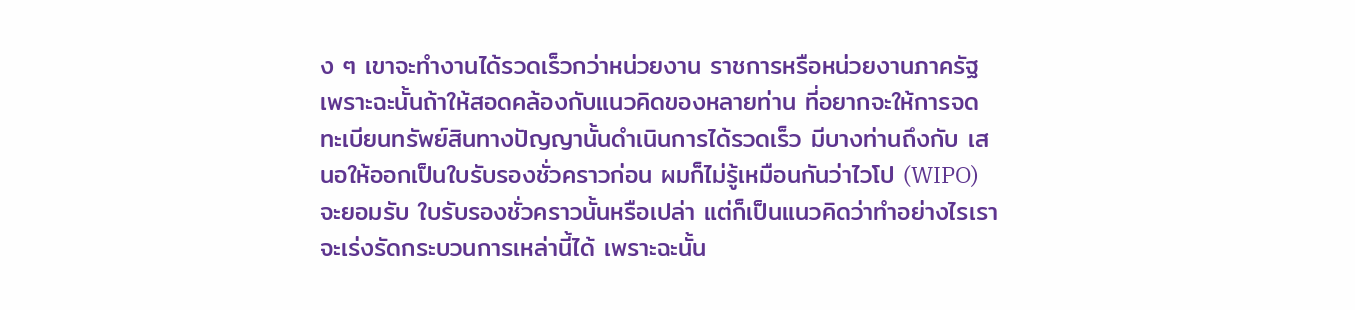ง ๆ เขาจะทํางานได้รวดเร็วกว่าหน่วยงาน ราชการหรือหน่วยงานภาครัฐ เพราะฉะนั้นถ้าให้สอดคล้องกับแนวคิดของหลายท่าน ที่อยากจะให้การจดทะเบียนทรัพย์สินทางปัญญานั้นดําเนินการได้รวดเร็ว มีบางท่านถึงกับ เสนอให้ออกเป็นใบรับรองชั่วคราวก่อน ผมก็ไม่รู้เหมือนกันว่าไวโป (WIPO) จะยอมรับ ใบรับรองชั่วคราวนั้นหรือเปล่า แต่ก็เป็นแนวคิดว่าทําอย่างไรเราจะเร่งรัดกระบวนการเหล่านี้ได้ เพราะฉะนั้น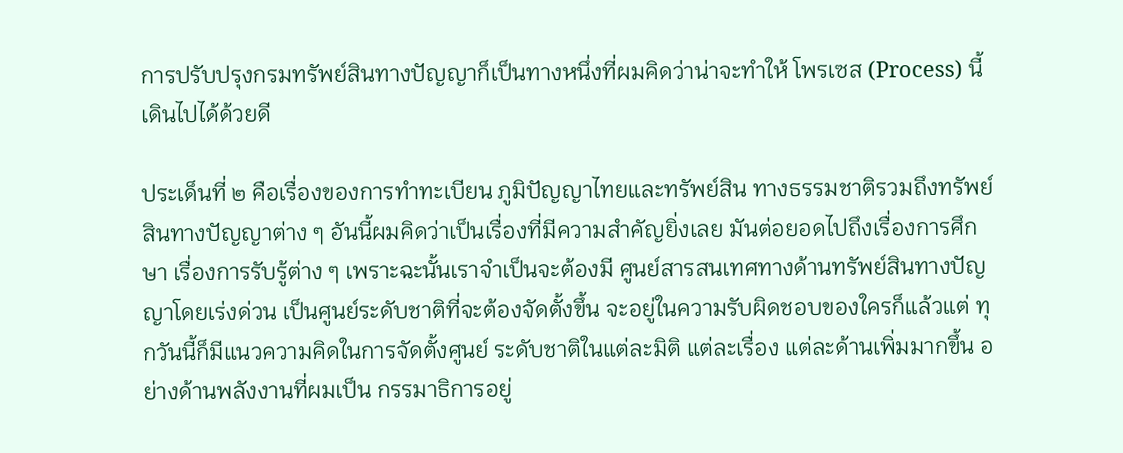การปรับปรุงกรมทรัพย์สินทางปัญญาก็เป็นทางหนึ่งที่ผมคิดว่าน่าจะทําให้ โพรเซส (Process) นี้เดินไปได้ด้วยดี

ประเด็นที่ ๒ คือเรื่องของการทําทะเบียน ภูมิปัญญาไทยและทรัพย์สิน ทางธรรมชาติรวมถึงทรัพย์สินทางปัญญาต่าง ๆ อันนี้ผมคิดว่าเป็นเรื่องที่มีความสําคัญยิ่งเลย มันต่อยอดไปถึงเรื่องการศึกษา เรื่องการรับรู้ต่าง ๆ เพราะฉะนั้นเราจําเป็นจะต้องมี ศูนย์สารสนเทศทางด้านทรัพย์สินทางปัญญาโดยเร่งด่วน เป็นศูนย์ระดับชาติที่จะต้องจัดตั้งขึ้น จะอยู่ในความรับผิดชอบของใครก็แล้วแต่ ทุกวันนี้ก็มีแนวความคิดในการจัดตั้งศูนย์ ระดับชาติในแต่ละมิติ แต่ละเรื่อง แต่ละด้านเพิ่มมากขึ้น อย่างด้านพลังงานที่ผมเป็น กรรมาธิการอยู่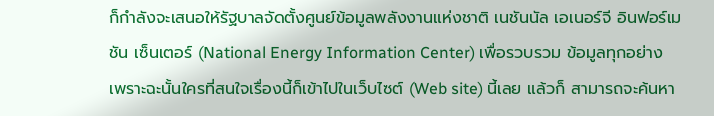ก็กําลังจะเสนอให้รัฐบาลจัดตั้งศูนย์ข้อมูลพลังงานแห่งชาติ เนชันนัล เอเนอร์จี อินฟอร์เมชัน เซ็นเตอร์ (National Energy Information Center) เพื่อรวบรวม ข้อมูลทุกอย่าง เพราะฉะนั้นใครที่สนใจเรื่องนี้ก็เข้าไปในเว็บไซต์ (Web site) นี้เลย แล้วก็ สามารถจะค้นหา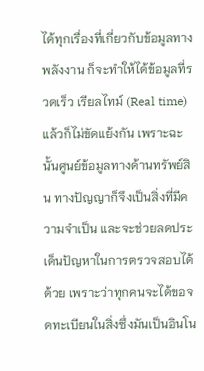ได้ทุกเรื่องที่เกี่ยวกับข้อมูลทางพลังงาน ก็จะทําให้ได้ข้อมูลที่รวดเร็ว เรียลไทม์ (Real time) แล้วก็ไม่ขัดแย้งกัน เพราะฉะนั้นศูนย์ข้อมูลทางด้านทรัพย์สิน ทางปัญญาก็จึงเป็นสิ่งที่มีความจําเป็น และจะช่วยลดประเด็นปัญหาในการตรวจสอบได้ด้วย เพราะว่าทุกคนจะได้ขอจดทะเบียนในสิ่งซึ่งมันเป็นอินโน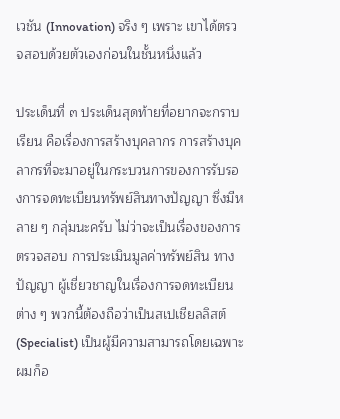เวชัน (Innovation) จริง ๆ เพราะ เขาได้ตรวจสอบด้วยตัวเองก่อนในชั้นหนึ่งแล้ว

ประเด็นที่ ๓ ประเด็นสุดท้ายที่อยากจะกราบเรียน คือเรื่องการสร้างบุคลากร การสร้างบุคลากรที่จะมาอยู่ในกระบวนการของการรับรองการจดทะเบียนทรัพย์สินทางปัญญา ซึ่งมีหลาย ๆ กลุ่มนะครับ ไม่ว่าจะเป็นเรื่องของการตรวจสอบ การประเมินมูลค่าทรัพย์สิน ทางปัญญา ผู้เชี่ยวชาญในเรื่องการจดทะเบียนต่าง ๆ พวกนี้ต้องถือว่าเป็นสเปเชียลลิสต์ (Specialist) เป็นผู้มีความสามารถโดยเฉพาะ ผมก็อ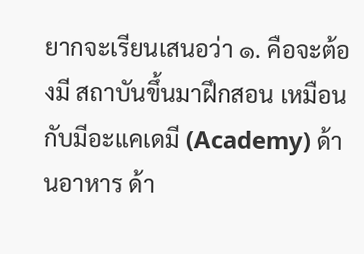ยากจะเรียนเสนอว่า ๑. คือจะต้องมี สถาบันขึ้นมาฝึกสอน เหมือนกับมีอะแคเดมี (Academy) ด้านอาหาร ด้า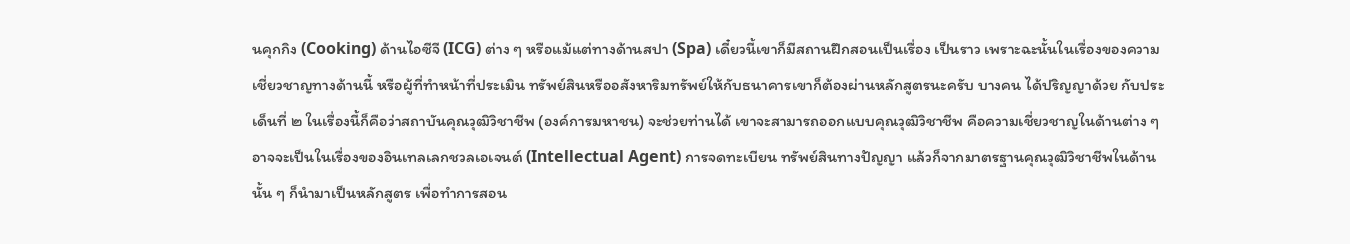นคุกกิง (Cooking) ด้านไอซีจี (ICG) ต่าง ๆ หรือแม้แต่ทางด้านสปา (Spa) เดี๋ยวนี้เขาก็มีสถานฝึกสอนเป็นเรื่อง เป็นราว เพราะฉะนั้นในเรื่องของความเชี่ยวชาญทางด้านนี้ หรือผู้ที่ทําหน้าที่ประเมิน ทรัพย์สินหรืออสังหาริมทรัพย์ให้กับธนาคารเขาก็ต้องผ่านหลักสูตรนะครับ บางคน ได้ปริญญาด้วย กับประเด็นที่ ๒ ในเรื่องนี้ก็คือว่าสถาบันคุณวุฒิวิชาชีพ (องค์การมหาชน) จะช่วยท่านได้ เขาจะสามารถออกแบบคุณวุฒิวิชาชีพ คือความเชี่ยวชาญในด้านต่าง ๆ อาจจะเป็นในเรื่องของอินเทลเลกชวลเอเจนต์ (Intellectual Agent) การจดทะเบียน ทรัพย์สินทางปัญญา แล้วก็จากมาตรฐานคุณวุฒิวิชาชีพในด้านนั้น ๆ ก็นํามาเป็นหลักสูตร เพื่อทําการสอน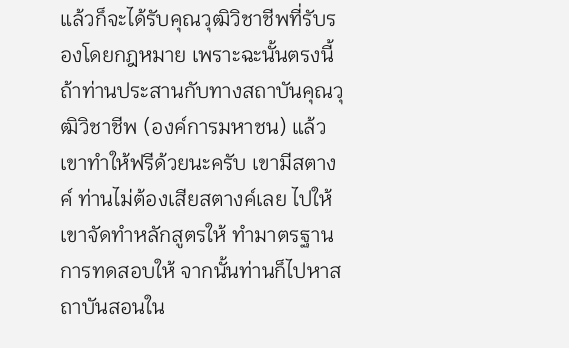แล้วก็จะได้รับคุณวุฒิวิชาชีพที่รับรองโดยกฎหมาย เพราะฉะนั้นตรงนี้ ถ้าท่านประสานกับทางสถาบันคุณวุฒิวิชาชีพ (องค์การมหาชน) แล้วเขาทําให้ฟรีด้วยนะครับ เขามีสตางค์ ท่านไม่ต้องเสียสตางค์เลย ไปให้เขาจัดทําหลักสูตรให้ ทํามาตรฐานการทดสอบให้ จากนั้นท่านก็ไปหาสถาบันสอนใน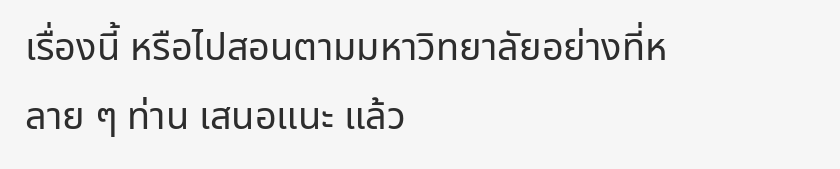เรื่องนี้ หรือไปสอนตามมหาวิทยาลัยอย่างที่หลาย ๆ ท่าน เสนอแนะ แล้ว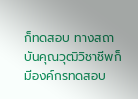ก็ทดสอบ ทางสถาบันคุณวุฒิวิชาชีพก็มีองค์กรทดสอบ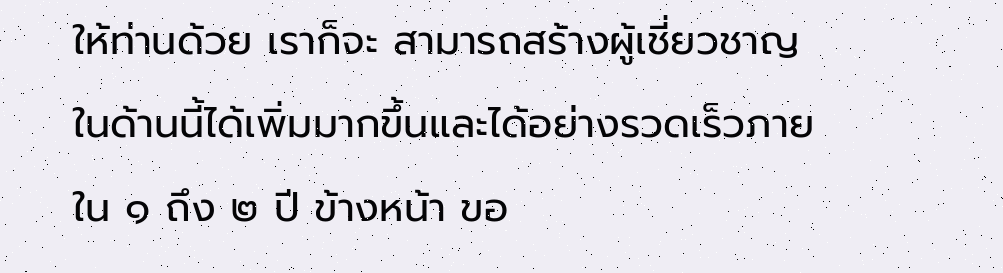ให้ท่านด้วย เราก็จะ สามารถสร้างผู้เชี่ยวชาญในด้านนี้ได้เพิ่มมากขึ้นและได้อย่างรวดเร็วภายใน ๑ ถึง ๒ ปี ข้างหน้า ขอ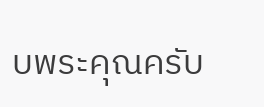บพระคุณครับ